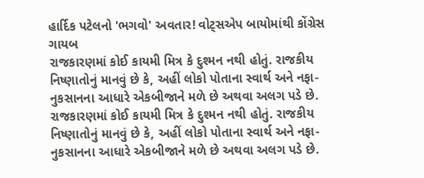હાર્દિક પટેલનો 'ભગવો' અવતાર! વોટ્સએપ બાયોમાંથી કોંગ્રેસ ગાયબ
રાજકારણમાં કોઈ કાયમી મિત્ર કે દુશ્મન નથી હોતું. રાજકીય નિષ્ણાતોનું માનવું છે કે, અહીં લોકો પોતાના સ્વાર્થ અને નફા-નુકસાનના આધારે એકબીજાને મળે છે અથવા અલગ પડે છે.
રાજકારણમાં કોઈ કાયમી મિત્ર કે દુશ્મન નથી હોતું. રાજકીય નિષ્ણાતોનું માનવું છે કે, અહીં લોકો પોતાના સ્વાર્થ અને નફા-નુકસાનના આધારે એકબીજાને મળે છે અથવા અલગ પડે છે.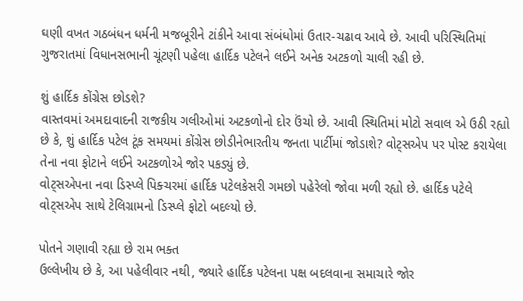ઘણી વખત ગઠબંધન ધર્મની મજબૂરીને ટાંકીને આવા સંબંધોમાં ઉતાર-ચઢાવ આવે છે. આવી પરિસ્થિતિમાં ગુજરાતમાં વિધાનસભાની ચૂંટણી પહેલા હાર્દિક પટેલને લઈને અનેક અટકળો ચાલી રહી છે.

શું હાર્દિક કોંગ્રેસ છોડશે?
વાસ્તવમાં અમદાવાદની રાજકીય ગલીઓમાં અટકળોનો દોર ઉંચો છે. આવી સ્થિતિમાં મોટો સવાલ એ ઉઠી રહ્યો છે કે, શું હાર્દિક પટેલ ટૂંક સમયમાં કોંગ્રેસ છોડીનેભારતીય જનતા પાર્ટીમાં જોડાશે? વોટ્સએપ પર પોસ્ટ કરાયેલા તેના નવા ફોટાને લઈને અટકળોએ જોર પકડ્યું છે.
વોટ્સએપના નવા ડિસ્પ્લે પિક્ચરમાં હાર્દિક પટેલકેસરી ગમછો પહેરેલો જોવા મળી રહ્યો છે. હાર્દિક પટેલે વોટ્સએપ સાથે ટેલિગ્રામનો ડિસ્પ્લે ફોટો બદલ્યો છે.

પોતને ગણાવી રહ્યા છે રામ ભક્ત
ઉલ્લેખીય છે કે, આ પહેલીવાર નથી, જ્યારે હાર્દિક પટેલના પક્ષ બદલવાના સમાચારે જોર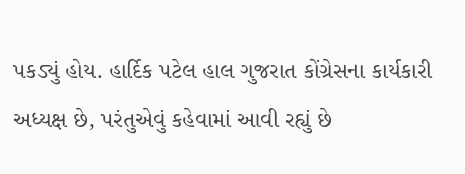પકડ્યું હોય. હાર્દિક પટેલ હાલ ગુજરાત કોંગ્રેસના કાર્યકારી અધ્યક્ષ છે, પરંતુએવું કહેવામાં આવી રહ્યું છે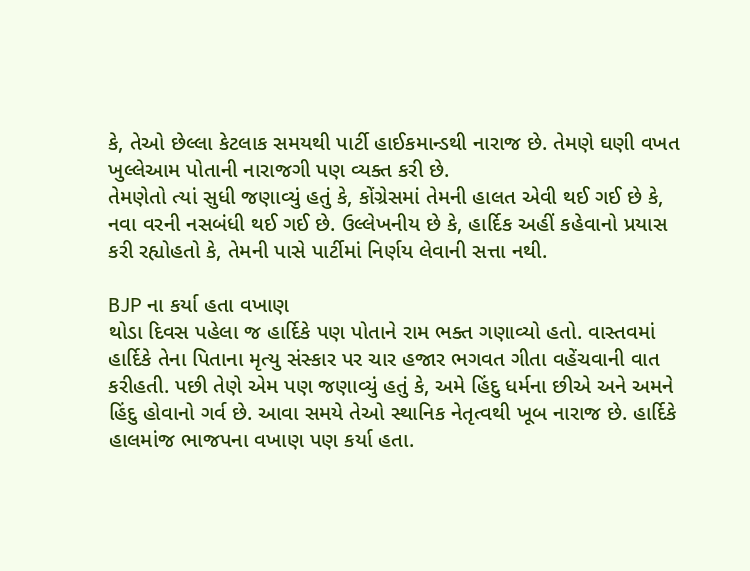કે, તેઓ છેલ્લા કેટલાક સમયથી પાર્ટી હાઈકમાન્ડથી નારાજ છે. તેમણે ઘણી વખત ખુલ્લેઆમ પોતાની નારાજગી પણ વ્યક્ત કરી છે.
તેમણેતો ત્યાં સુધી જણાવ્યું હતું કે, કોંગ્રેસમાં તેમની હાલત એવી થઈ ગઈ છે કે, નવા વરની નસબંધી થઈ ગઈ છે. ઉલ્લેખનીય છે કે, હાર્દિક અહીં કહેવાનો પ્રયાસ કરી રહ્યોહતો કે, તેમની પાસે પાર્ટીમાં નિર્ણય લેવાની સત્તા નથી.

BJP ના કર્યા હતા વખાણ
થોડા દિવસ પહેલા જ હાર્દિકે પણ પોતાને રામ ભક્ત ગણાવ્યો હતો. વાસ્તવમાં હાર્દિકે તેના પિતાના મૃત્યુ સંસ્કાર પર ચાર હજાર ભગવત ગીતા વહેંચવાની વાત કરીહતી. પછી તેણે એમ પણ જણાવ્યું હતું કે, અમે હિંદુ ધર્મના છીએ અને અમને હિંદુ હોવાનો ગર્વ છે. આવા સમયે તેઓ સ્થાનિક નેતૃત્વથી ખૂબ નારાજ છે. હાર્દિકે હાલમાંજ ભાજપના વખાણ પણ કર્યા હતા.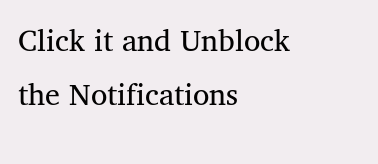Click it and Unblock the Notifications